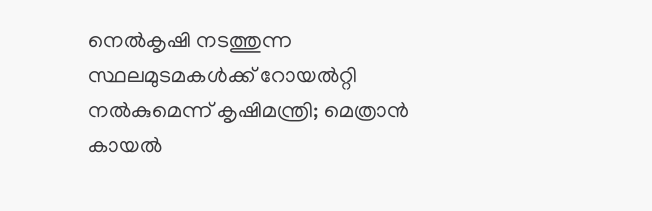നെല്‍കൃഷി നടത്തുന്ന സ്ഥലമുടമകള്‍ക്ക് റോയല്‍റ്റി നല്‍കുമെന്ന് കൃഷിമന്ത്രി; മെത്രാന്‍ കായല്‍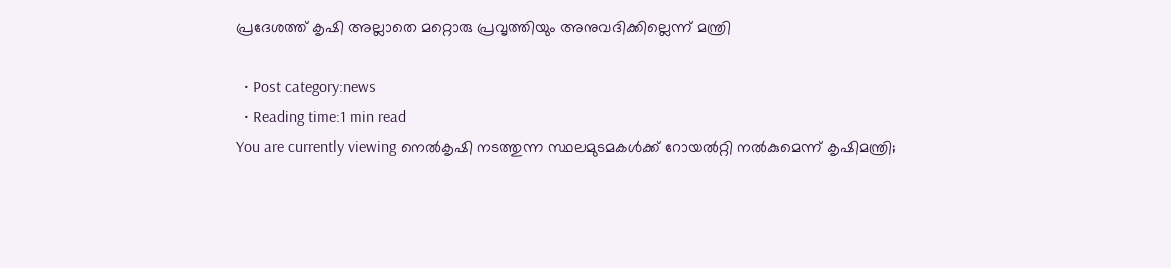പ്രദേശത്ത് കൃഷി അല്ലാതെ മറ്റൊരു പ്രവൃത്തിയും അനുവദിക്കില്ലെന്ന് മന്ത്രി

  • Post category:news
  • Reading time:1 min read
You are currently viewing നെല്‍കൃഷി നടത്തുന്ന സ്ഥലമുടമകള്‍ക്ക് റോയല്‍റ്റി നല്‍കുമെന്ന് കൃഷിമന്ത്രി;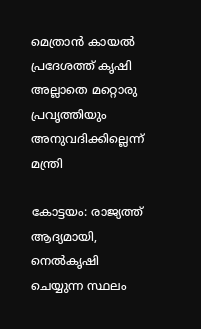മെത്രാന്‍ കായല്‍ പ്രദേശത്ത് കൃഷി അല്ലാതെ മറ്റൊരു പ്രവൃത്തിയും അനുവദിക്കില്ലെന്ന് മന്ത്രി

കോട്ടയം: രാജ്യത്ത് ആദ്യമായി, നെല്‍കൃഷി ചെയ്യുന്ന സ്ഥലം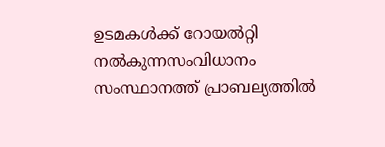ഉടമകള്‍ക്ക് റോയല്‍റ്റി നല്‍കുന്നസംവിധാനം സംസ്ഥാനത്ത് പ്രാബല്യത്തില്‍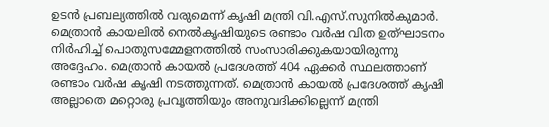ഉടന്‍ പ്രബല്യത്തില്‍ വരുമെന്ന് കൃഷി മന്ത്രി വി.എസ്.സുനില്‍കുമാര്‍. മെത്രാന്‍ കായലില്‍ നെല്‍കൃഷിയുടെ രണ്ടാം വര്‍ഷ വിത ഉത്ഘാടനം നിര്‍ഹിച്ച് പൊതുസമ്മേളനത്തില്‍ സംസാരിക്കുകയായിരുന്നു അദ്ദേഹം. മെത്രാന്‍ കായല്‍ പ്രദേശത്ത് 404 ഏക്കര്‍ സ്ഥലത്താണ് രണ്ടാം വര്‍ഷ കൃഷി നടത്തുന്നത്. മെത്രാന്‍ കായല്‍ പ്രദേശത്ത് കൃഷി അല്ലാതെ മറ്റൊരു പ്രവൃത്തിയും അനുവദിക്കില്ലെന്ന് മന്ത്രി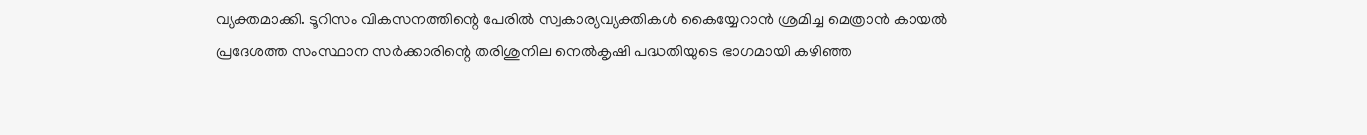വ്യക്തമാക്കി. ടൂറിസം വികസനത്തിന്റെ പേരില്‍ സ്വകാര്യവ്യക്തികള്‍ കൈയ്യേറാന്‍ ശ്രമിച്ച മെത്രാന്‍ കായല്‍ പ്രദേശത്ത സംസ്ഥാന സര്‍ക്കാരിന്റെ തരിശുനില നെല്‍കൃഷി പദ്ധതിയുടെ ഭാഗമായി കഴിഞ്ഞ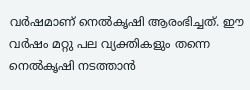വര്‍ഷമാണ് നെല്‍കൃഷി ആരംഭിച്ചത്. ഈ വര്‍ഷം മറ്റു പല വ്യക്തികളും തന്നെ നെല്‍കൃഷി നടത്താന്‍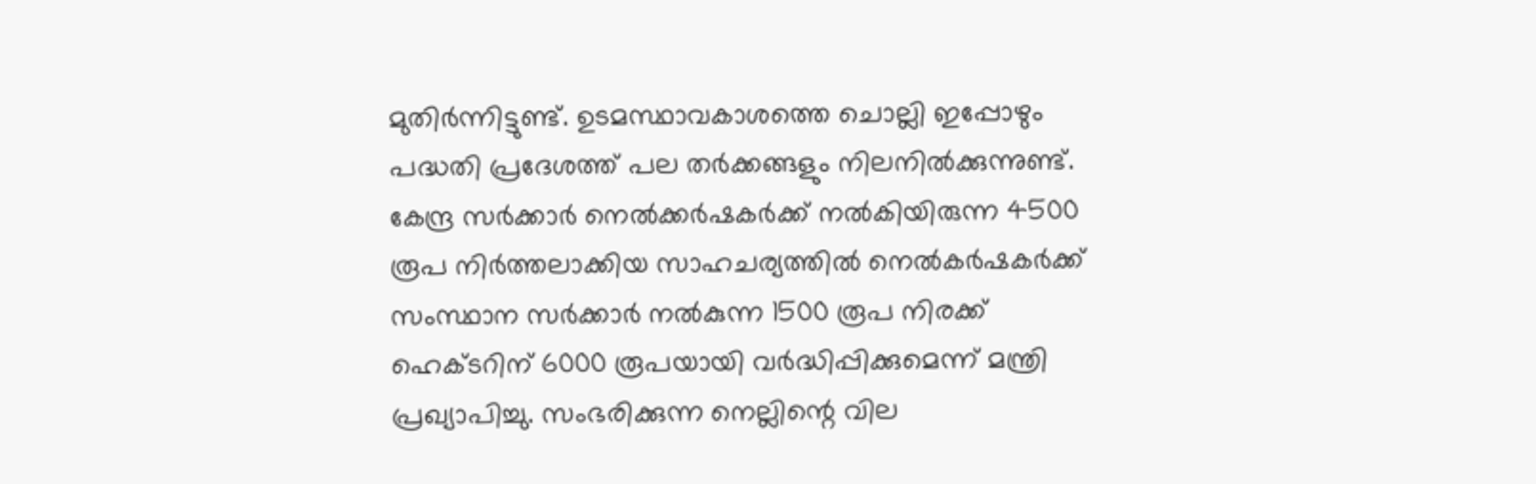മുതിര്‍ന്നിട്ടുണ്ട്. ഉടമസ്ഥാവകാശത്തെ ചൊല്ലി ഇപ്പോഴും പദ്ധതി പ്രദേശത്ത് പല തര്‍ക്കങ്ങളും നിലനില്‍ക്കുന്നുണ്ട്. കേന്ദ്ര സര്‍ക്കാര്‍ നെല്‍ക്കര്‍ഷകര്‍ക്ക് നല്‍കിയിരുന്ന 4500 രൂപ നിര്‍ത്തലാക്കിയ സാഹചര്യത്തില്‍ നെല്‍കര്‍ഷകര്‍ക്ക് സംസ്ഥാന സര്‍ക്കാര്‍ നല്‍കുന്ന 1500 രൂപ നിരക്ക് ഹെക്ടറിന് 6000 രൂപയായി വര്‍ദ്ധിപ്പിക്കുമെന്ന് മന്ത്രി പ്രഖ്യാപിച്ചു. സംഭരിക്കുന്ന നെല്ലിന്റെ വില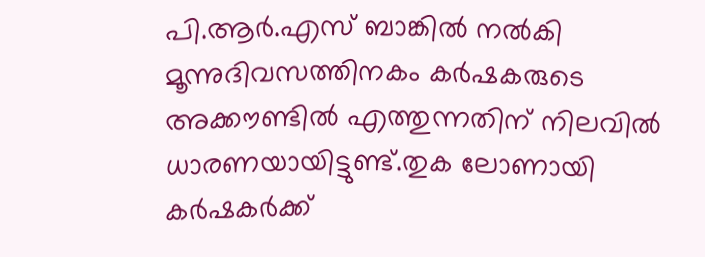പി.ആര്‍.എസ് ബാങ്കില്‍ നല്‍കി മൂന്നുദിവസത്തിനകം കര്‍ഷകരുടെ അക്കൗണ്ടില്‍ എത്തുന്നതിന് നിലവില്‍ ധാരണയായിട്ടുണ്ട്.തുക ലോണായി കര്‍ഷകര്‍ക്ക്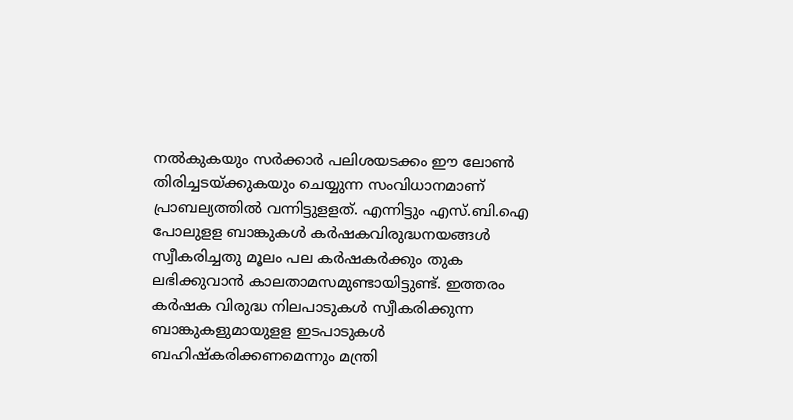നല്‍കുകയും സര്‍ക്കാര്‍ പലിശയടക്കം ഈ ലോണ്‍ തിരിച്ചടയ്ക്കുകയും ചെയ്യുന്ന സംവിധാനമാണ് പ്രാബല്യത്തില്‍ വന്നിട്ടുളളത്. എന്നിട്ടും എസ്.ബി.ഐ പോലുളള ബാങ്കുകള്‍ കര്‍ഷകവിരുദ്ധനയങ്ങള്‍ സ്വീകരിച്ചതു മൂലം പല കര്‍ഷകര്‍ക്കും തുക ലഭിക്കുവാന്‍ കാലതാമസമുണ്ടായിട്ടുണ്ട്. ഇത്തരം കര്‍ഷക വിരുദ്ധ നിലപാടുകള്‍ സ്വീകരിക്കുന്ന ബാങ്കുകളുമായുളള ഇടപാടുകള്‍ ബഹിഷ്‌കരിക്കണമെന്നും മന്ത്രി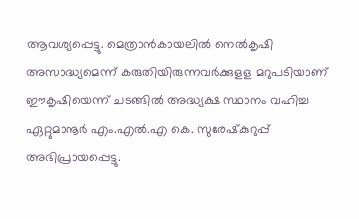ആവശ്യപ്പെട്ടു. മെത്രാന്‍കായലില്‍ നെല്‍കൃഷി അസാദ്ധ്യമെന്ന് കരുതിയിരുന്നവര്‍ക്കുളള മറുപടിയാണ് ഈകൃഷിയെന്ന് ചടങ്ങില്‍ അദ്ധ്യക്ഷ സ്ഥാനം വഹിച്ച ഏറ്റുമാനൂര്‍ എം.എല്‍.എ കെ. സുരേഷ്‌കുറുപ്പ് അഭിപ്രായപ്പെട്ടു.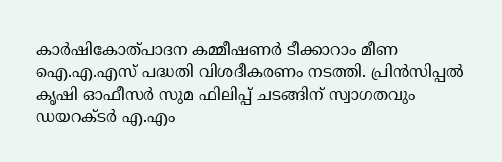കാര്‍ഷികോത്പാദന കമ്മീഷണര്‍ ടീക്കാറാം മീണ ഐ.എ.എസ് പദ്ധതി വിശദീകരണം നടത്തി. പ്രിന്‍സിപ്പല്‍ കൃഷി ഓഫീസര്‍ സുമ ഫിലിപ്പ് ചടങ്ങിന് സ്വാഗതവും ഡയറക്ടര്‍ എ.എം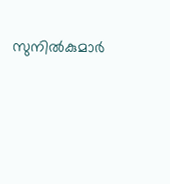സുനില്‍കുമാര്‍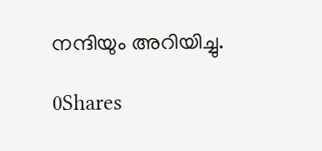നന്ദിയും അറിയിച്ചു.

0Shares